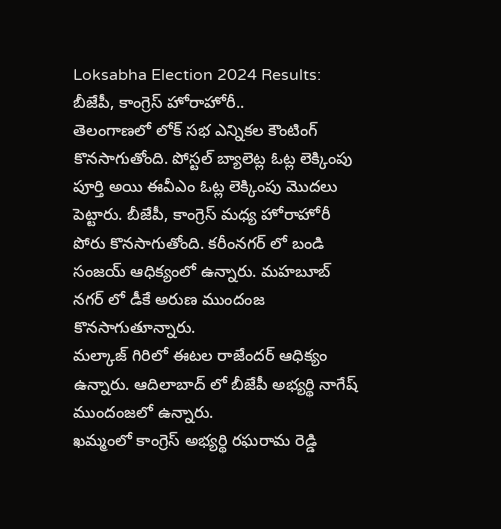Loksabha Election 2024 Results: బీజేపీ, కాంగ్రెస్ హోరాహోరీ..
తెలంగాణలో లోక్ సభ ఎన్నికల కౌంటింగ్ కొనసాగుతోంది. పోస్టల్ బ్యాలెట్ల ఓట్ల లెక్కింపు పూర్తి అయి ఈవీఎం ఓట్ల లెక్కింపు మొదలు పెట్టారు. బీజేపీ, కాంగ్రెస్ మధ్య హోరాహోరీ పోరు కొనసాగుతోంది. కరీంనగర్ లో బండి సంజయ్ ఆధిక్యంలో ఉన్నారు. మహబూబ్ నగర్ లో డీకే అరుణ ముందంజ కొనసాగుతూన్నారు.
మల్కాజ్ గిరిలో ఈటల రాజేందర్ ఆధిక్యం ఉన్నారు. ఆదిలాబాద్ లో బీజేపీ అభ్యర్థి నాగేష్ ముందంజలో ఉన్నారు.
ఖమ్మంలో కాంగ్రెస్ అభ్యర్థి రఘరామ రెడ్డి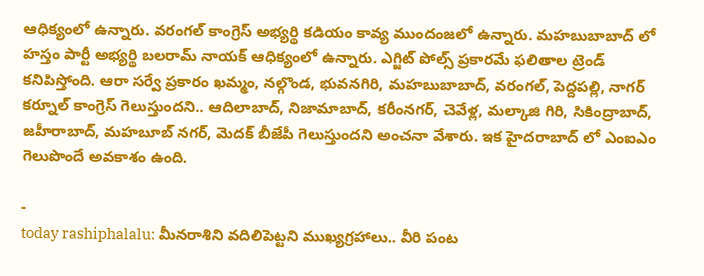ఆధిక్యంలో ఉన్నారు. వరంగల్ కాంగ్రెస్ అభ్యర్థి కడియం కావ్య ముందంజలో ఉన్నారు. మహబుబాబాద్ లో హస్తం పార్టీ అభ్యర్థి బలరామ్ నాయక్ ఆధిక్యంలో ఉన్నారు. ఎగ్జిట్ పోల్స్ ప్రకారమే ఫలితాల ట్రెండ్ కనిపిస్తోంది. ఆరా సర్వే ప్రకారం ఖమ్మం, నల్గొండ, భువనగిరి, మహబుబాబాద్, వరంగల్, పెద్దపల్లి, నాగర్ కర్నూల్ కాంగ్రెస్ గెలుస్తుందని.. ఆదిలాబాద్, నిజామాబాద్, కరీంనగర్, చెవేళ్ల, మల్కాజి గిరి, సికింద్రాబాద్, జహీరాబాద్, మహబూబ్ నగర్, మెదక్ బీజేపీ గెలుస్తుందని అంచనా వేశారు. ఇక హైదరాబాద్ లో ఎంఐఎం గెలుపొందే అవకాశం ఉంది.

-
today rashiphalalu: మీనరాశిని వదిలిపెట్టని ముఖ్యగ్రహాలు.. వీరి పంట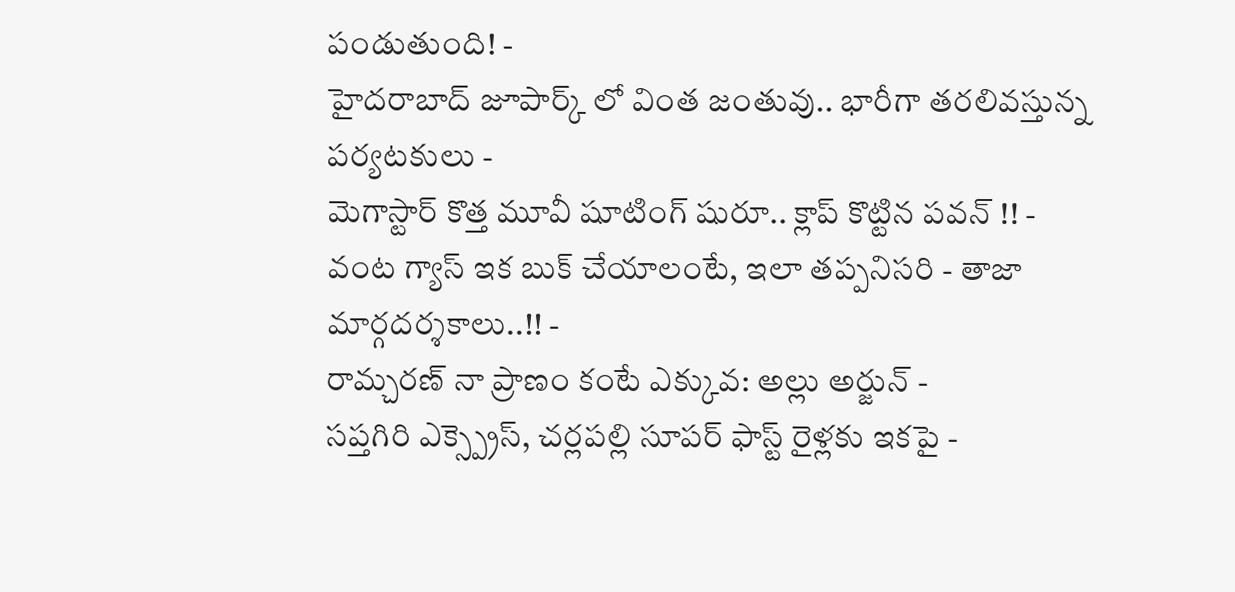పండుతుంది! -
హైదరాబాద్ జూపార్క్ లో వింత జంతువు.. భారీగా తరలివస్తున్న పర్యటకులు -
మెగాస్టార్ కొత్త మూవీ షూటింగ్ షురూ.. క్లాప్ కొట్టిన పవన్ !! -
వంట గ్యాస్ ఇక బుక్ చేయాలంటే, ఇలా తప్పనిసరి - తాజా మార్గదర్శకాలు..!! -
రామ్చరణ్ నా ప్రాణం కంటే ఎక్కువ: అల్లు అర్జున్ -
సప్తగిరి ఎక్స్ప్రెస్, చర్లపల్లి సూపర్ ఫాస్ట్ రైళ్లకు ఇకపై -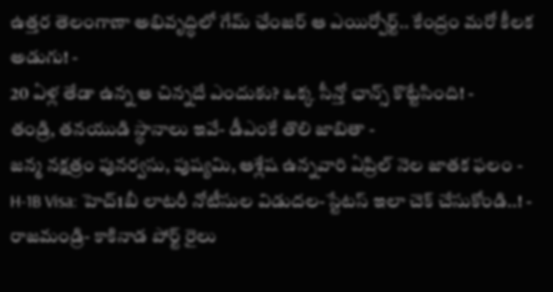ఉత్తర తెలంగాణా అభివృద్ధిలో గేమ్ ఛేంజర్ ఆ ఎయిర్పోర్ట్.. కేంద్రం మరో కీలక అడుగు! -
20 ఏళ్ల తేడా ఉన్న ఆ చిన్నదే ఎందుకు? ఒక్క సీన్తో ఛాన్స్ కొట్టేసింది! -
తండ్రి, తనయుడి స్థానాలు ఇవే- డీఎంకే తొలి జాబితా -
జన్మ నక్షత్రం పునర్వసు, పుష్యమి, ఆశ్లేష ఉన్నవారి ఏప్రిల్ నెల జాతక ఫలం -
H-1B Visa: హెచ్1బీ లాటరీ నోటీసుల విడుదల-స్టేటస్ ఇలా చెక్ చేసుకోండి..! -
రాజమండ్రి- కాకినాడ పోర్ట్ రైలు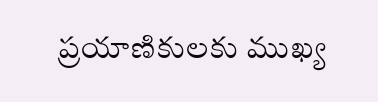ప్రయాణికులకు ముఖ్య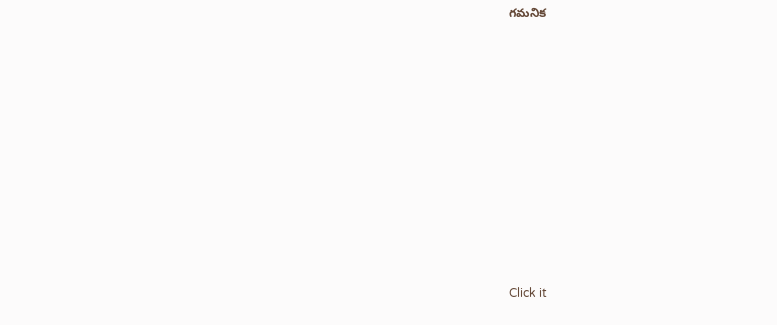గమనిక












Click it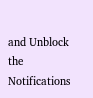and Unblock the Notifications